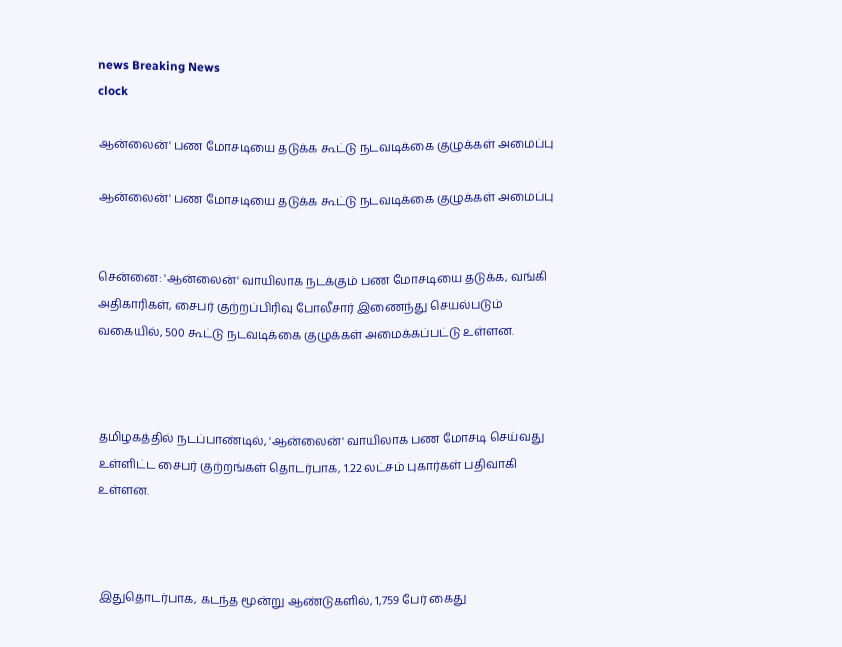news Breaking News
clock

ஆன்லைன்' பண மோசடியை தடுக்க கூட்டு நடவடிக்கை குழுக்கள் அமைப்பு

ஆன்லைன்' பண மோசடியை தடுக்க கூட்டு நடவடிக்கை குழுக்கள் அமைப்பு


சென்னை: 'ஆன்லைன்' வாயிலாக நடக்கும் பண மோசடியை தடுக்க, வங்கி அதிகாரிகள், சைபர் குற்றப்பிரிவு போலீசார் இணைந்து செயல்படும் வகையில், 500 கூட்டு நடவடிக்கை குழுக்கள் அமைக்கப்பட்டு உள்ளன.



தமிழகத்தில் நடப்பாண்டில், 'ஆன்லைன்' வாயிலாக பண மோசடி செய்வது உள்ளிட்ட சைபர் குற்றங்கள் தொடர்பாக, 1.22 லட்சம் புகார்கள் பதிவாகி உள்ளன.



இதுதொடர்பாக, கடந்த மூன்று ஆண்டுகளில், 1,759 பேர் கைது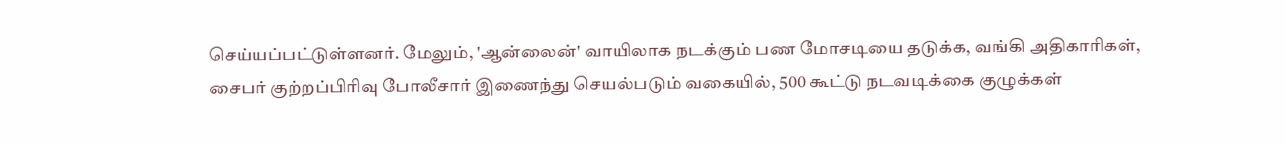செய்யப்பட்டுள்ளனர். மேலும், 'ஆன்லைன்' வாயிலாக நடக்கும் பண மோசடியை தடுக்க, வங்கி அதிகாரிகள், சைபர் குற்றப்பிரிவு போலீசார் இணைந்து செயல்படும் வகையில், 500 கூட்டு நடவடிக்கை குழுக்கள்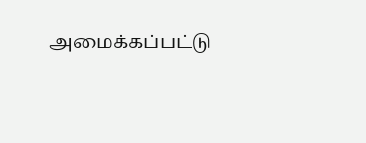அமைக்கப்பட்டு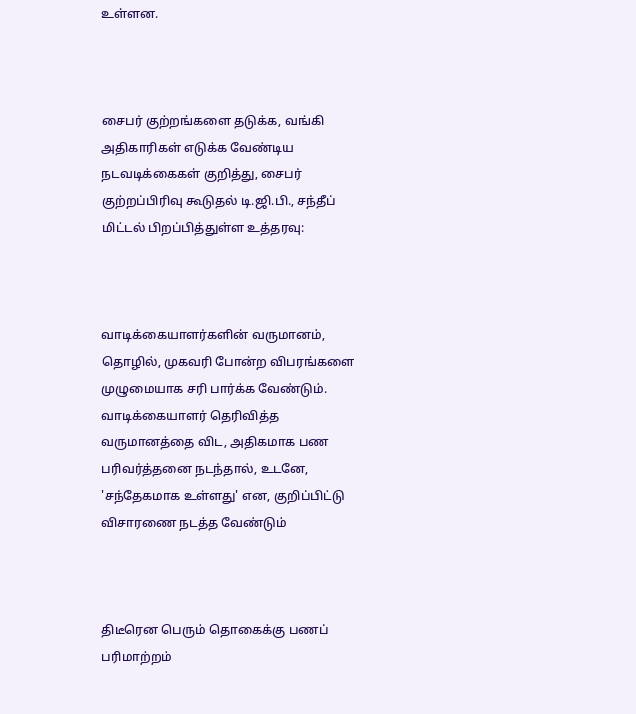உள்ளன.



சைபர் குற்றங்களை தடுக்க, வங்கி அதிகாரிகள் எடுக்க வேண்டிய நடவடிக்கைகள் குறித்து, சைபர் குற்றப்பிரிவு கூடுதல் டி.ஜி.பி., சந்தீப் மிட்டல் பிறப்பித்துள்ள உத்தரவு:



வாடிக்கையாளர்களின் வருமானம், தொழில், முகவரி போன்ற விபரங்களை முழுமையாக சரி பார்க்க வேண்டும். வாடிக்கையாளர் தெரிவித்த வருமானத்தை விட, அதிகமாக பண பரிவர்த்தனை நடந்தால், உடனே, 'சந்தேகமாக உள்ளது' என, குறிப்பிட்டு விசாரணை நடத்த வேண்டும்



திடீரென பெரும் தொகைக்கு பணப் பரிமாற்றம்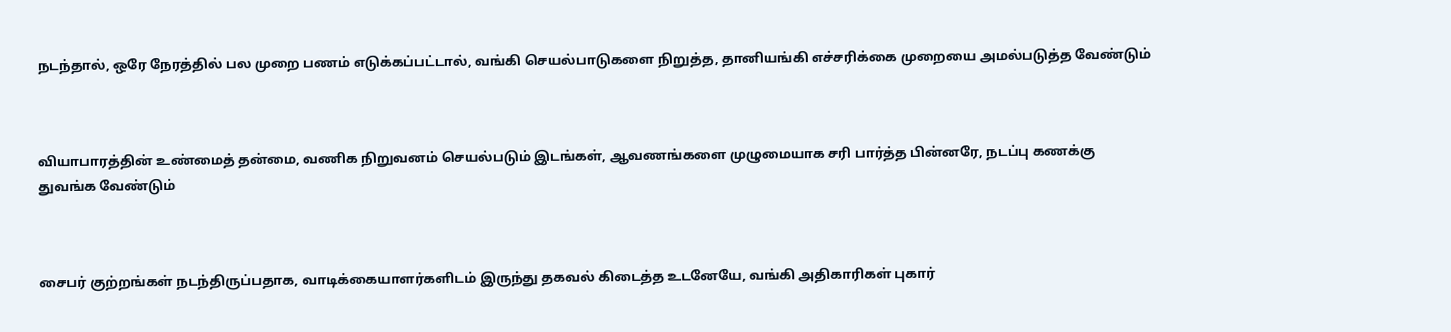நடந்தால், ஒரே நேரத்தில் பல முறை பணம் எடுக்கப்பட்டால், வங்கி செயல்பாடுகளை நிறுத்த, தானியங்கி எச்சரிக்கை முறையை அமல்படுத்த வேண்டும்



வியாபாரத்தின் உண்மைத் தன்மை, வணிக நிறுவனம் செயல்படும் இடங்கள், ஆவணங்களை முழுமையாக சரி பார்த்த பின்னரே, நடப்பு கணக்கு துவங்க வேண்டும்



சைபர் குற்றங்கள் நடந்திருப்பதாக, வாடிக்கையாளர்களிடம் இருந்து தகவல் கிடைத்த உடனேயே, வங்கி அதிகாரிகள் புகார்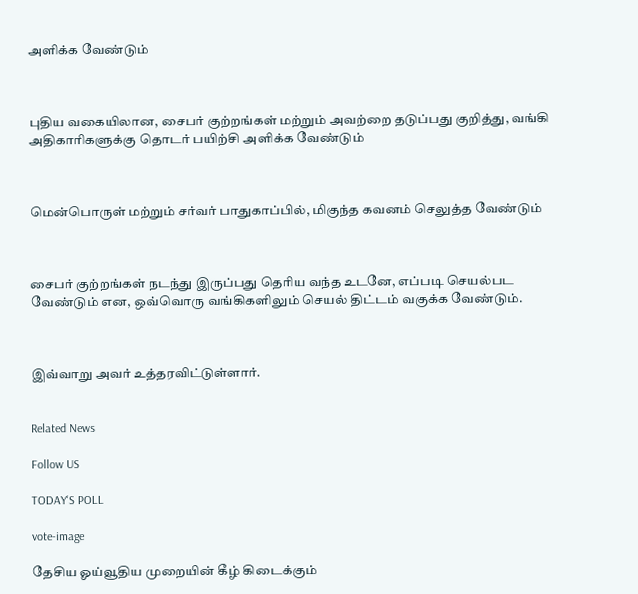அளிக்க வேண்டும்



புதிய வகையிலான, சைபர் குற்றங்கள் மற்றும் அவற்றை தடுப்பது குறித்து, வங்கி அதிகாரிகளுக்கு தொடர் பயிற்சி அளிக்க வேண்டும்



மென்பொருள் மற்றும் சர்வர் பாதுகாப்பில், மிகுந்த கவனம் செலுத்த வேண்டும்



சைபர் குற்றங்கள் நடந்து இருப்பது தெரிய வந்த உடனே, எப்படி செயல்பட வேண்டும் என, ஒவ்வொரு வங்கிகளிலும் செயல் திட்டம் வகுக்க வேண்டும்.



இவ்வாறு அவர் உத்தரவிட்டுள்ளார்.


Related News

Follow US

TODAY'S POLL

vote-image

தேசிய ஓய்வூதிய முறையின் கீழ் கிடைக்கும்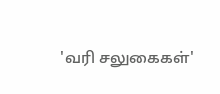'வரி சலுகைகள்'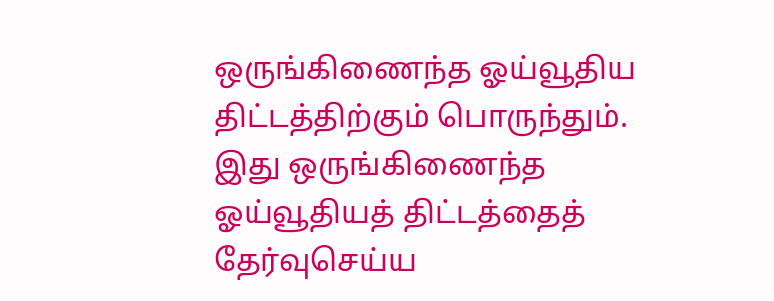ஒருங்கிணைந்த ஓய்வூதிய திட்டத்திற்கும் பொருந்தும். இது ஒருங்கிணைந்த ஓய்வூதியத் திட்டத்தைத் தேர்வுசெய்ய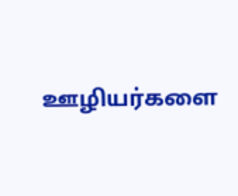ஊழியர்களை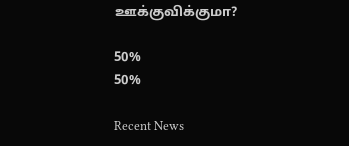ஊக்குவிக்குமா?

50%
50%

Recent News